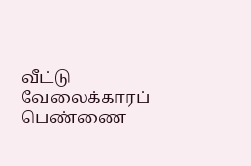வீட்டு வேலைக்காரப் பெண்ணை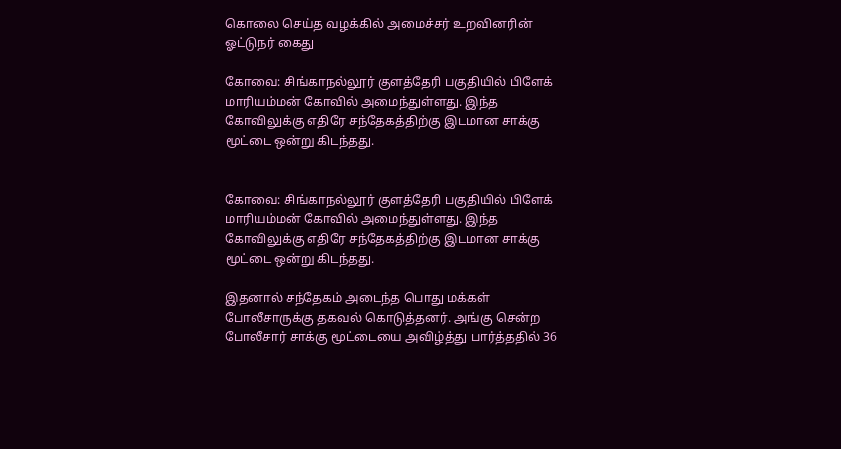கொலை செய்த வழக்கில் அமைச்சர் உறவினரின் ஓட்டுநர் கைது

கோவை: சிங்காநல்லூர் குளத்தேரி பகுதியில் பிளேக் மாரியம்மன் கோவில் அமைந்துள்ளது. இந்த கோவிலுக்கு எதிரே சந்தேகத்திற்கு இடமான சாக்கு மூட்டை ஒன்று கிடந்தது.


கோவை: சிங்காநல்லூர் குளத்தேரி பகுதியில் பிளேக் மாரியம்மன் கோவில் அமைந்துள்ளது. இந்த கோவிலுக்கு எதிரே சந்தேகத்திற்கு இடமான சாக்கு மூட்டை ஒன்று கிடந்தது.

இதனால் சந்தேகம் அடைந்த பொது மக்கள் போலீசாருக்கு தகவல் கொடுத்தனர். அங்கு சென்ற போலீசார் சாக்கு மூட்டையை அவிழ்த்து பார்த்ததில் 36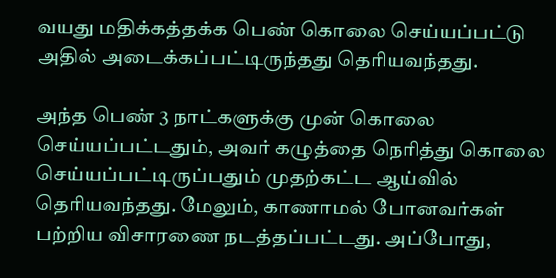வயது மதிக்கத்தக்க பெண் கொலை செய்யப்பட்டு அதில் அடைக்கப்பட்டிருந்தது தெரியவந்தது.

அந்த பெண் 3 நாட்களுக்கு முன் கொலை செய்யப்பட்டதும், அவர் கழுத்தை நெரித்து கொலை செய்யப்பட்டிருப்பதும் முதற்கட்ட ஆய்வில் தெரியவந்தது. மேலும், காணாமல் போனவர்கள் பற்றிய விசாரணை நடத்தப்பட்டது. அப்போது,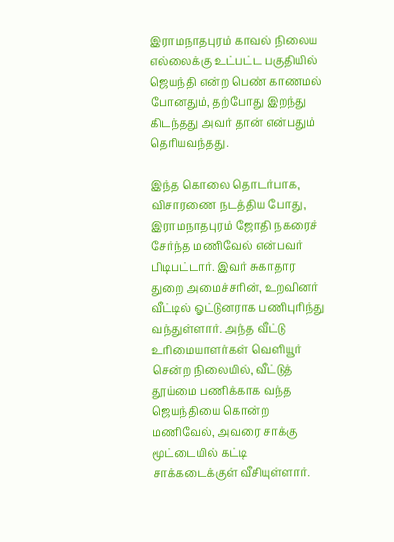இராமநாதபுரம் காவல் நிலைய எல்லைக்கு உட்பட்ட பகுதியில் ஜெயந்தி என்ற பெண் காணமல் போனதும், தற்போது இறந்து கிடந்தது அவர் தான் என்பதும் தெரியவந்தது.

இந்த கொலை தொடர்பாக, விசாரணை நடத்திய போது, இராமநாதபுரம் ஜோதி நகரைச் சேர்ந்த மணிவேல் என்பவர் பிடிபட்டார். இவர் சுகாதார துறை அமைச்சரின், உறவினர் வீட்டில் ஓட்டுனராக பணிபுரிந்து வந்துள்ளார். அந்த வீட்டு உரிமையாளர்கள் வெளியூர் சென்ற நிலையில், வீட்டுத் தூய்மை பணிக்காக வந்த ஜெயந்தியை கொன்ற மணிவேல், அவரை சாக்கு மூட்டையில் கட்டி சாக்கடைக்குள் வீசியுள்ளார்.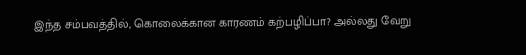இந்த சம்பவத்தில், கொலைக்கான காரணம் கற்பழிப்பா? அல்லது வேறு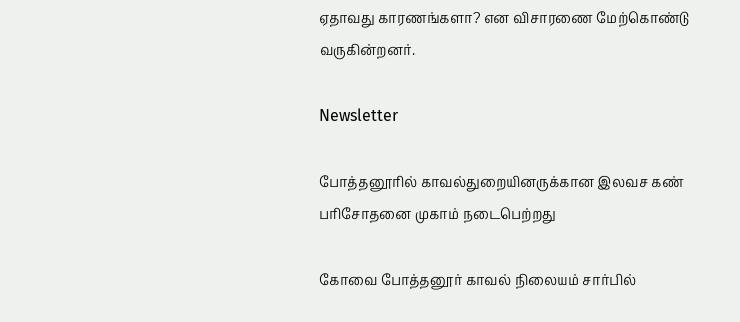ஏதாவது காரணங்களா? என விசாரணை மேற்கொண்டு வருகின்றனர்.

Newsletter

போத்தனூரில் காவல்துறையினருக்கான இலவச கண் பரிசோதனை முகாம் நடைபெற்றது

கோவை போத்தனூர் காவல் நிலையம் சார்பில்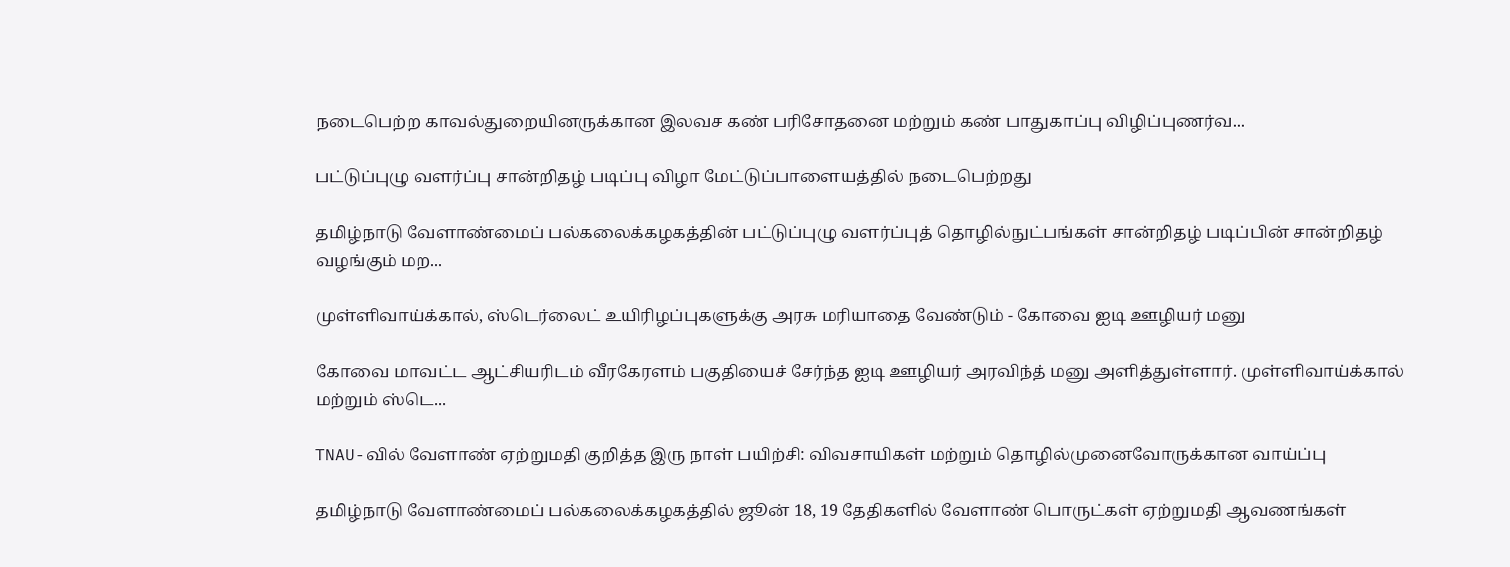நடைபெற்ற காவல்துறையினருக்கான இலவச கண் பரிசோதனை மற்றும் கண் பாதுகாப்பு விழிப்புணர்வ...

பட்டுப்புழு வளர்ப்பு சான்றிதழ் படிப்பு விழா மேட்டுப்பாளையத்தில் நடைபெற்றது

தமிழ்நாடு வேளாண்மைப் பல்கலைக்கழகத்தின் பட்டுப்புழு வளர்ப்புத் தொழில்நுட்பங்கள் சான்றிதழ் படிப்பின் சான்றிதழ் வழங்கும் மற...

முள்ளிவாய்க்கால், ஸ்டெர்லைட் உயிரிழப்புகளுக்கு அரசு மரியாதை வேண்டும் - கோவை ஐடி ஊழியர் மனு

கோவை மாவட்ட ஆட்சியரிடம் வீரகேரளம் பகுதியைச் சேர்ந்த ஐடி ஊழியர் அரவிந்த் மனு அளித்துள்ளார். முள்ளிவாய்க்கால் மற்றும் ஸ்டெ...

TNAU-வில் வேளாண் ஏற்றுமதி குறித்த இரு நாள் பயிற்சி: விவசாயிகள் மற்றும் தொழில்முனைவோருக்கான வாய்ப்பு

தமிழ்நாடு வேளாண்மைப் பல்கலைக்கழகத்தில் ஜூன் 18, 19 தேதிகளில் வேளாண் பொருட்கள் ஏற்றுமதி ஆவணங்கள்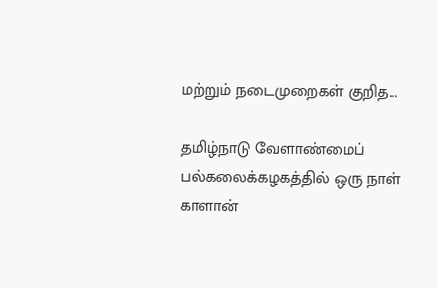மற்றும் நடைமுறைகள் குறித...

தமிழ்நாடு வேளாண்மைப் பல்கலைக்கழகத்தில் ஒரு நாள் காளான்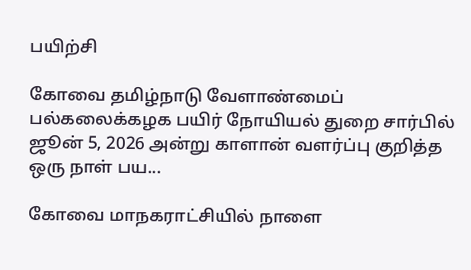பயிற்சி

கோவை தமிழ்நாடு வேளாண்மைப் பல்கலைக்கழக பயிர் நோயியல் துறை சார்பில் ஜூன் 5, 2026 அன்று காளான் வளர்ப்பு குறித்த ஒரு நாள் பய...

கோவை மாநகராட்சியில் நாளை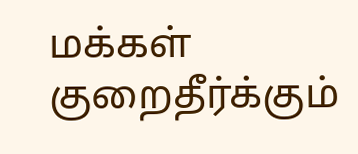மக்கள் குறைதீர்க்கும்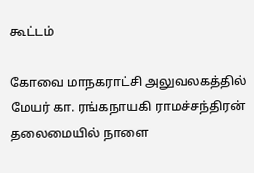கூட்டம்

கோவை மாநகராட்சி அலுவலகத்தில் மேயர் கா. ரங்கநாயகி ராமச்சந்திரன் தலைமையில் நாளை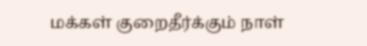மக்கள் குறைதீர்க்கும் நாள்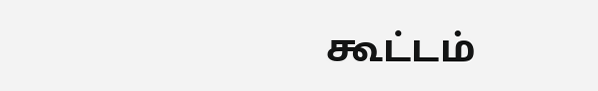கூட்டம்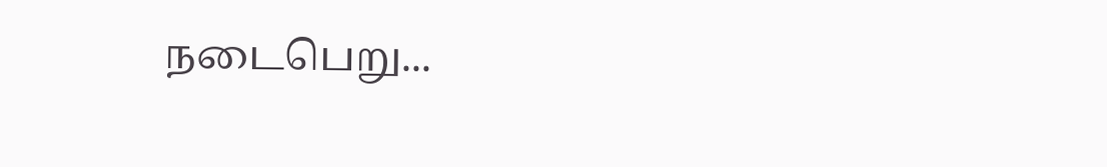நடைபெறு...